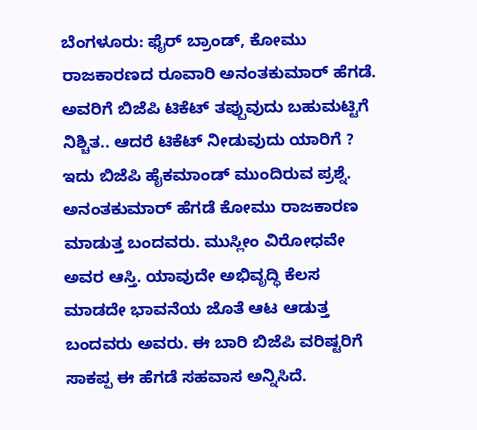ಬೆಂಗಳೂರು: ಫೈರ್ ಬ್ರಾಂಡ್, ಕೋಮು ರಾಜಕಾರಣದ ರೂವಾರಿ ಅನಂತಕುಮಾರ್ ಹೆಗಡೆ. ಅವರಿಗೆ ಬಿಜೆಪಿ ಟಿಕೆಟ್ ತಪ್ಪುವುದು ಬಹುಮಟ್ಟಿಗೆ ನಿಶ್ಚಿತ.. ಆದರೆ ಟಿಕೆಟ್ ನೀಡುವುದು ಯಾರಿಗೆ ? ಇದು ಬಿಜೆಪಿ ಹೈಕಮಾಂಡ್ ಮುಂದಿರುವ ಪ್ರಶ್ನೆ.
ಅನಂತಕುಮಾರ್ ಹೆಗಡೆ ಕೋಮು ರಾಜಕಾರಣ ಮಾಡುತ್ತ ಬಂದವರು. ಮುಸ್ಲೀಂ ವಿರೋಧವೇ ಅವರ ಆಸ್ತಿ. ಯಾವುದೇ ಅಭಿವೃದ್ಧಿ ಕೆಲಸ ಮಾಡದೇ ಭಾವನೆಯ ಜೊತೆ ಆಟ ಆಡುತ್ತ ಬಂದವರು ಅವರು. ಈ ಬಾರಿ ಬಿಜೆಪಿ ವರಿಷ್ಟರಿಗೆ ಸಾಕಪ್ಪ ಈ ಹೆಗಡೆ ಸಹವಾಸ ಅನ್ನಿಸಿದೆ.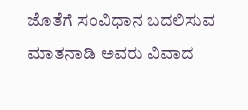ಜೊತೆಗೆ ಸಂವಿಧಾನ ಬದಲಿಸುವ ಮಾತನಾಡಿ ಅವರು ವಿವಾದ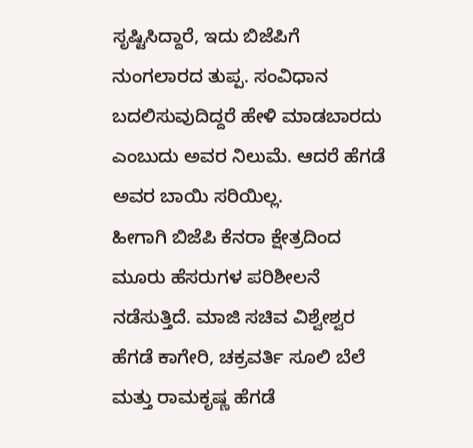ಸೃಷ್ಟಿಸಿದ್ದಾರೆ, ಇದು ಬಿಜೆಪಿಗೆ ನುಂಗಲಾರದ ತುಪ್ಪ. ಸಂವಿಧಾನ ಬದಲಿಸುವುದಿದ್ದರೆ ಹೇಳಿ ಮಾಡಬಾರದು ಎಂಬುದು ಅವರ ನಿಲುಮೆ. ಆದರೆ ಹೆಗಡೆ ಅವರ ಬಾಯಿ ಸರಿಯಿಲ್ಲ.
ಹೀಗಾಗಿ ಬಿಜೆಪಿ ಕೆನರಾ ಕ್ಷೇತ್ರದಿಂದ ಮೂರು ಹೆಸರುಗಳ ಪರಿಶೀಲನೆ ನಡೆಸುತ್ತಿದೆ. ಮಾಜಿ ಸಚಿವ ವಿಶ್ವೇಶ್ವರ ಹೆಗಡೆ ಕಾಗೇರಿ, ಚಕ್ರವರ್ತಿ ಸೂಲಿ ಬೆಲೆ ಮತ್ತು ರಾಮಕೃಷ್ಣ ಹೆಗಡೆ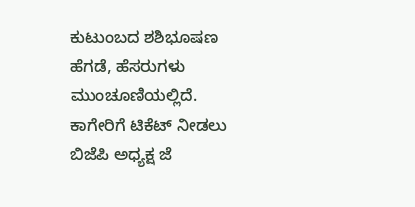ಕುಟುಂಬದ ಶಶಿಭೂಷಣ ಹೆಗಡೆ, ಹೆಸರುಗಳು ಮುಂಚೂಣಿಯಲ್ಲಿದೆ. ಕಾಗೇರಿಗೆ ಟಿಕೆಟ್ ನೀಡಲು ಬಿಜೆಪಿ ಅಧ್ಯಕ್ಷ ಜೆ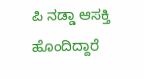ಪಿ ನಡ್ಡಾ ಆಸಕ್ತಿ ಹೊಂದಿದ್ದಾರೆ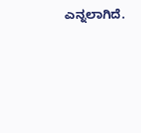ಎನ್ನಲಾಗಿದೆ.